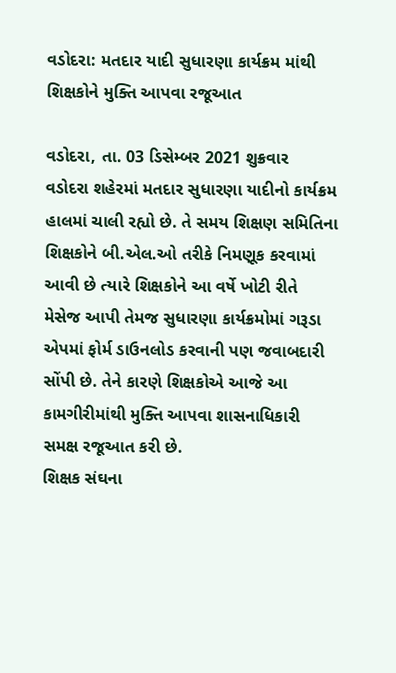વડોદરા: મતદાર યાદી સુધારણા કાર્યક્રમ માંથી શિક્ષકોને મુક્તિ આપવા રજૂઆત

વડોદરા, તા. 03 ડિસેમ્બર 2021 શુક્રવાર
વડોદરા શહેરમાં મતદાર સુધારણા યાદીનો કાર્યક્રમ હાલમાં ચાલી રહ્યો છે. તે સમય શિક્ષણ સમિતિના શિક્ષકોને બી.એલ.ઓ તરીકે નિમણૂક કરવામાં આવી છે ત્યારે શિક્ષકોને આ વર્ષે ખોટી રીતે મેસેજ આપી તેમજ સુધારણા કાર્યક્રમોમાં ગરૂડા એપમાં ફોર્મ ડાઉનલોડ કરવાની પણ જવાબદારી સોંપી છે. તેને કારણે શિક્ષકોએ આજે આ કામગીરીમાંથી મુક્તિ આપવા શાસનાધિકારી સમક્ષ રજૂઆત કરી છે.
શિક્ષક સંઘના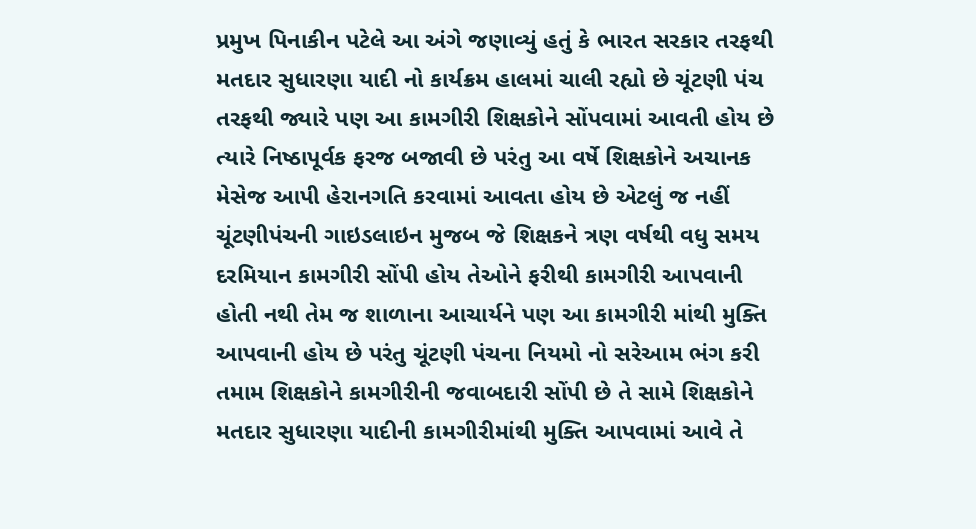પ્રમુખ પિનાકીન પટેલે આ અંગે જણાવ્યું હતું કે ભારત સરકાર તરફથી મતદાર સુધારણા યાદી નો કાર્યક્રમ હાલમાં ચાલી રહ્યો છે ચૂંટણી પંચ તરફથી જ્યારે પણ આ કામગીરી શિક્ષકોને સોંપવામાં આવતી હોય છે ત્યારે નિષ્ઠાપૂર્વક ફરજ બજાવી છે પરંતુ આ વર્ષે શિક્ષકોને અચાનક મેસેજ આપી હેરાનગતિ કરવામાં આવતા હોય છે એટલું જ નહીં ચૂંટણીપંચની ગાઇડલાઇન મુજબ જે શિક્ષકને ત્રણ વર્ષથી વધુ સમય દરમિયાન કામગીરી સોંપી હોય તેઓને ફરીથી કામગીરી આપવાની હોતી નથી તેમ જ શાળાના આચાર્યને પણ આ કામગીરી માંથી મુક્તિ આપવાની હોય છે પરંતુ ચૂંટણી પંચના નિયમો નો સરેઆમ ભંગ કરી તમામ શિક્ષકોને કામગીરીની જવાબદારી સોંપી છે તે સામે શિક્ષકોને મતદાર સુધારણા યાદીની કામગીરીમાંથી મુક્તિ આપવામાં આવે તે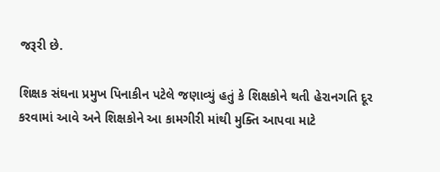જરૂરી છે.

શિક્ષક સંઘના પ્રમુખ પિનાકીન પટેલે જણાવ્યું હતું કે શિક્ષકોને થતી હેરાનગતિ દૂર કરવામાં આવે અને શિક્ષકોને આ કામગીરી માંથી મુક્તિ આપવા માટે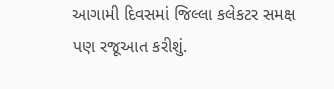આગામી દિવસમાં જિલ્લા કલેકટર સમક્ષ પણ રજૂઆત કરીશું.